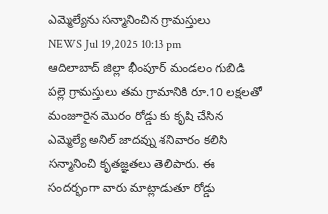ఎమ్మెల్యేను సన్మానించిన గ్రామస్తులు
NEWS Jul 19,2025 10:13 pm
ఆదిలాబాద్ జిల్లా భీంపూర్ మండలం గుబిడి పల్లె గ్రామస్తులు తమ గ్రామానికి రూ.10 లక్షలతో మంజూరైన మొరం రోడ్డు కు కృషి చేసిన ఎమ్మెల్యే అనిల్ జాదవ్ను శనివారం కలిసి సన్మానించి కృతజ్ఞతలు తెలిపారు. ఈ సందర్భంగా వారు మాట్లాడుతూ రోడ్డు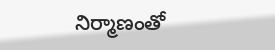నిర్మాణంతో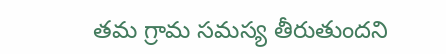తమ గ్రామ సమస్య తీరుతుందని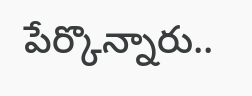పేర్కొన్నారు..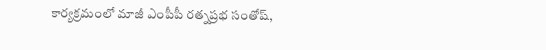కార్యక్రమంలో మాజీ ఎంపీపీ రత్నప్రభ సంతోష్,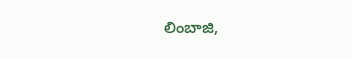లింబాజి,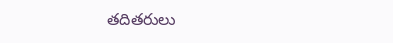తదితరులు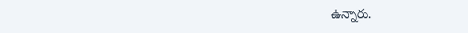ఉన్నారు.